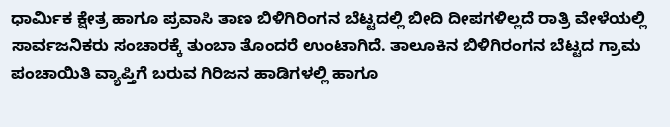ಧಾರ್ಮಿಕ ಕ್ಷೇತ್ರ ಹಾಗೂ ಪ್ರವಾಸಿ ತಾಣ ಬಿಳಿಗಿರಿಂಗನ ಬೆಟ್ಟದಲ್ಲಿ ಬೀದಿ ದೀಪಗಳಿಲ್ಲದೆ ರಾತ್ರಿ ವೇಳೆಯಲ್ಲಿ ಸಾರ್ವಜನಿಕರು ಸಂಚಾರಕ್ಕೆ ತುಂಬಾ ತೊಂದರೆ ಉಂಟಾಗಿದೆ. ತಾಲೂಕಿನ ಬಿಳಿಗಿರಂಗನ ಬೆಟ್ಟದ ಗ್ರಾಮ ಪಂಚಾಯಿತಿ ವ್ಯಾಪ್ತಿಗೆ ಬರುವ ಗಿರಿಜನ ಹಾಡಿಗಳಲ್ಲಿ ಹಾಗೂ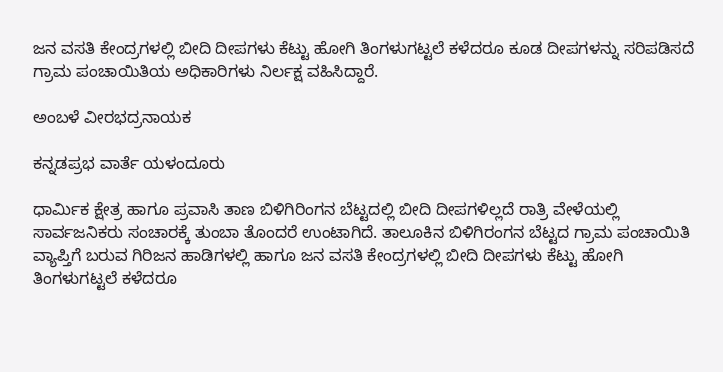ಜನ ವಸತಿ ಕೇಂದ್ರಗಳಲ್ಲಿ ಬೀದಿ ದೀಪಗಳು ಕೆಟ್ಟು ಹೋಗಿ ತಿಂಗಳುಗಟ್ಟಲೆ ಕಳೆದರೂ ಕೂಡ ದೀಪಗಳನ್ನು ಸರಿಪಡಿಸದೆ ಗ್ರಾಮ ಪಂಚಾಯಿತಿಯ ಅಧಿಕಾರಿಗಳು ನಿರ್ಲಕ್ಷ ವಹಿಸಿದ್ದಾರೆ.

ಅಂಬಳೆ ವೀರಭದ್ರನಾಯಕ

ಕನ್ನಡಪ್ರಭ ವಾರ್ತೆ ಯಳಂದೂರು

ಧಾರ್ಮಿಕ ಕ್ಷೇತ್ರ ಹಾಗೂ ಪ್ರವಾಸಿ ತಾಣ ಬಿಳಿಗಿರಿಂಗನ ಬೆಟ್ಟದಲ್ಲಿ ಬೀದಿ ದೀಪಗಳಿಲ್ಲದೆ ರಾತ್ರಿ ವೇಳೆಯಲ್ಲಿ ಸಾರ್ವಜನಿಕರು ಸಂಚಾರಕ್ಕೆ ತುಂಬಾ ತೊಂದರೆ ಉಂಟಾಗಿದೆ. ತಾಲೂಕಿನ ಬಿಳಿಗಿರಂಗನ ಬೆಟ್ಟದ ಗ್ರಾಮ ಪಂಚಾಯಿತಿ ವ್ಯಾಪ್ತಿಗೆ ಬರುವ ಗಿರಿಜನ ಹಾಡಿಗಳಲ್ಲಿ ಹಾಗೂ ಜನ ವಸತಿ ಕೇಂದ್ರಗಳಲ್ಲಿ ಬೀದಿ ದೀಪಗಳು ಕೆಟ್ಟು ಹೋಗಿ ತಿಂಗಳುಗಟ್ಟಲೆ ಕಳೆದರೂ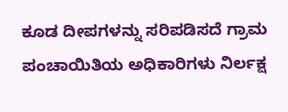ಕೂಡ ದೀಪಗಳನ್ನು ಸರಿಪಡಿಸದೆ ಗ್ರಾಮ ಪಂಚಾಯಿತಿಯ ಅಧಿಕಾರಿಗಳು ನಿರ್ಲಕ್ಷ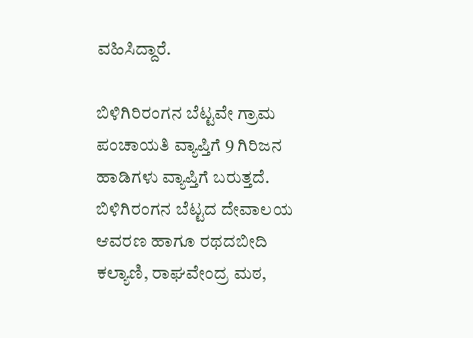ವಹಿಸಿದ್ದಾರೆ.

ಬಿಳಿಗಿರಿರಂಗನ ಬೆಟ್ಟವೇ ಗ್ರಾಮ ಪಂಚಾಯತಿ ವ್ಯಾಪ್ತಿಗೆ 9 ಗಿರಿಜನ ಹಾಡಿಗಳು ವ್ಯಾಪ್ತಿಗೆ ಬರುತ್ತದೆ. ಬಿಳಿಗಿರಂಗನ ಬೆಟ್ಟದ ದೇವಾಲಯ ಆವರಣ ಹಾಗೂ ರಥದಬೀದಿ ಕಲ್ಯಾಣಿ, ರಾಘವೇಂದ್ರ ಮಠ,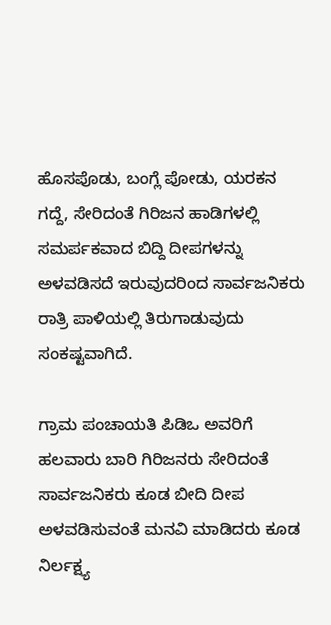ಹೊಸಪೊಡು, ಬಂಗ್ಲೆ ಪೋಡು, ಯರಕನ ಗದ್ದೆ, ಸೇರಿದಂತೆ ಗಿರಿಜನ ಹಾಡಿಗಳಲ್ಲಿ ಸಮರ್ಪಕವಾದ ಬಿದ್ದಿ ದೀಪಗಳನ್ನು ಅಳವಡಿಸದೆ ಇರುವುದರಿಂದ ಸಾರ್ವಜನಿಕರು ರಾತ್ರಿ ಪಾಳಿಯಲ್ಲಿ ತಿರುಗಾಡುವುದು ಸಂಕಷ್ಟವಾಗಿದೆ.

ಗ್ರಾಮ ಪಂಚಾಯತಿ ಪಿಡಿಒ ಅವರಿಗೆ ಹಲವಾರು ಬಾರಿ ಗಿರಿಜನರು ಸೇರಿದಂತೆ ಸಾರ್ವಜನಿಕರು ಕೂಡ ಬೀದಿ ದೀಪ ಅಳವಡಿಸುವಂತೆ ಮನವಿ ಮಾಡಿದರು ಕೂಡ ನಿರ್ಲಕ್ಷ್ಯ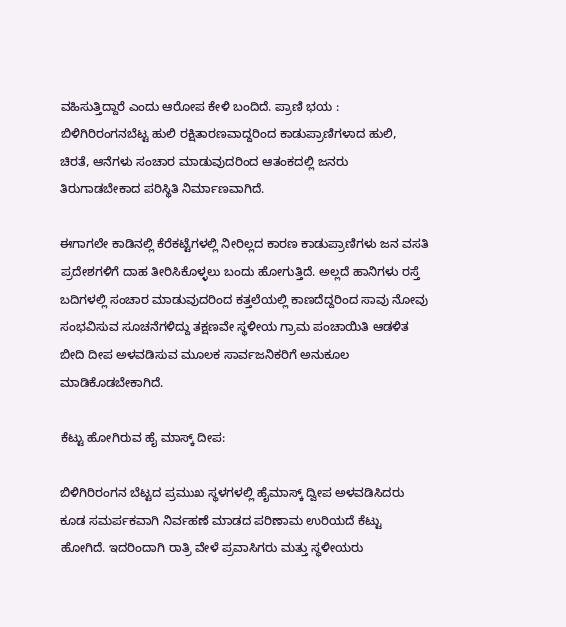ವಹಿಸುತ್ತಿದ್ದಾರೆ ಎಂದು ಆರೋಪ ಕೇಳಿ ಬಂದಿದೆ. ಪ್ರಾಣಿ ಭಯ : ಬಿಳಿಗಿರಿರಂಗನಬೆಟ್ಟ ಹುಲಿ ರಕ್ಷಿತಾರಣವಾದ್ದರಿಂದ ಕಾಡುಪ್ರಾಣಿಗಳಾದ ಹುಲಿ, ಚಿರತೆ, ಆನೆಗಳು ಸಂಚಾರ ಮಾಡುವುದರಿಂದ ಆತಂಕದಲ್ಲಿ ಜನರು ತಿರುಗಾಡಬೇಕಾದ ಪರಿಸ್ಥಿತಿ ನಿರ್ಮಾಣವಾಗಿದೆ.

ಈಗಾಗಲೇ ಕಾಡಿನಲ್ಲಿ ಕೆರೆಕಟ್ಟೆಗಳಲ್ಲಿ ನೀರಿಲ್ಲದ ಕಾರಣ ಕಾಡುಪ್ರಾಣಿಗಳು ಜನ ವಸತಿ ಪ್ರದೇಶಗಳಿಗೆ ದಾಹ ತೀರಿಸಿಕೊಳ್ಳಲು ಬಂದು ಹೋಗುತ್ತಿದೆ. ಅಲ್ಲದೆ ಹಾನಿಗಳು ರಸ್ತೆ ಬದಿಗಳಲ್ಲಿ ಸಂಚಾರ ಮಾಡುವುದರಿಂದ ಕತ್ತಲೆಯಲ್ಲಿ ಕಾಣದೆದ್ದರಿಂದ ಸಾವು ನೋವು ಸಂಭವಿಸುವ ಸೂಚನೆಗಳಿದ್ದು ತಕ್ಷಣವೇ ಸ್ಥಳೀಯ ಗ್ರಾಮ ಪಂಚಾಯಿತಿ ಆಡಳಿತ ಬೀದಿ ದೀಪ ಅಳವಡಿಸುವ ಮೂಲಕ ಸಾರ್ವಜನಿಕರಿಗೆ ಅನುಕೂಲ ಮಾಡಿಕೊಡಬೇಕಾಗಿದೆ.

ಕೆಟ್ಟು ಹೋಗಿರುವ ಹೈ ಮಾಸ್ಕ್‌ ದೀಪ:

ಬಿಳಿಗಿರಿರಂಗನ ಬೆಟ್ಟದ ಪ್ರಮುಖ ಸ್ಥಳಗಳಲ್ಲಿ ಹೈಮಾಸ್ಕ್‌ ದ್ವೀಪ ಅಳವಡಿಸಿದರು ಕೂಡ ಸಮರ್ಪಕವಾಗಿ ನಿರ್ವಹಣೆ ಮಾಡದ ಪರಿಣಾಮ ಉರಿಯದೆ ಕೆಟ್ಟು ಹೋಗಿದೆ. ಇದರಿಂದಾಗಿ ರಾತ್ರಿ ವೇಳೆ ಪ್ರವಾಸಿಗರು ಮತ್ತು ಸ್ಧಳೀಯರು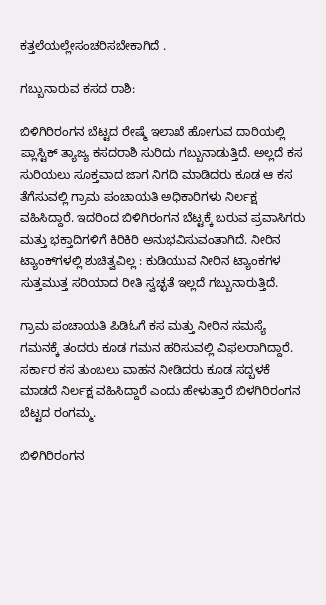ಕತ್ತಲೆಯಲ್ಲೇಸಂಚರಿಸಬೇಕಾಗಿದೆ .

ಗಬ್ಬುನಾರುವ ಕಸದ ರಾಶಿ:

ಬಿಳಿಗಿರಿರಂಗನ ಬೆಟ್ಟದ ರೇಷ್ಮೆ ಇಲಾಖೆ ಹೋಗುವ ದಾರಿಯಲ್ಲಿ ಪ್ಲಾಸ್ಟಿಕ್ ತ್ಯಾಜ್ಯ ಕಸದರಾಶಿ ಸುರಿದು ಗಬ್ಬುನಾಡುತ್ತಿದೆ. ಅಲ್ಲದೆ ಕಸ ಸುರಿಯಲು ಸೂಕ್ತವಾದ ಜಾಗ ನಿಗದಿ ಮಾಡಿದರು ಕೂಡ ಆ ಕಸ ತೆಗೆಸುವಲ್ಲಿ ಗ್ರಾಮ ಪಂಚಾಯತಿ ಅಧಿಕಾರಿಗಳು ನಿರ್ಲಕ್ಷ ವಹಿಸಿದ್ದಾರೆ. ಇದರಿಂದ ಬಿಳಿಗಿರಂಗನ ಬೆಟ್ಟಕ್ಕೆ ಬರುವ ಪ್ರವಾಸಿಗರು ಮತ್ತು ಭಕ್ತಾದಿಗಳಿಗೆ ಕಿರಿಕಿರಿ ಅನುಭವಿಸುವಂತಾಗಿದೆ. ನೀರಿನ ಟ್ಯಾಂಕ್‌ಗಳಲ್ಲಿ ಶುಚಿತ್ವವಿಲ್ಲ : ಕುಡಿಯುವ ನೀರಿನ ಟ್ಯಾಂಕಗಳ ಸುತ್ತಮುತ್ತ ಸರಿಯಾದ ರೀತಿ ಸ್ವಚ್ಛತೆ ಇಲ್ಲದೆ ಗಬ್ಬುನಾರುತ್ತಿದೆ.

ಗ್ರಾಮ ಪಂಚಾಯತಿ ಪಿಡಿಓಗೆ ಕಸ ಮತ್ತು ನೀರಿನ ಸಮಸ್ಯೆ ಗಮನಕ್ಕೆ ತಂದರು ಕೂಡ ಗಮನ ಹರಿಸುವಲ್ಲಿ ವಿಫಲರಾಗಿದ್ದಾರೆ. ಸರ್ಕಾರ ಕಸ ತುಂಬಲು ವಾಹನ ನೀಡಿದರು ಕೂಡ ಸದ್ಬಳಕೆ ಮಾಡದೆ ನಿರ್ಲಕ್ಷ ವಹಿಸಿದ್ದಾರೆ ಎಂದು ಹೇಳುತ್ತಾರೆ ಬಿಳಗಿರಿರಂಗನ ಬೆಟ್ಟದ ರಂಗಮ್ಮ.

ಬಿಳಿಗಿರಿರಂಗನ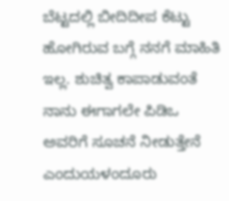ಬೆಟ್ಟದಲ್ಲಿ ಬೀದಿದೀಪ ಕೆಟ್ಟು ಹೋಗಿರುವ ಬಗ್ಗೆ ನನಗೆ ಮಾಹಿತಿ ಇಲ್ಲ. ಶುಚಿತ್ವ ಕಾಪಾಡುವಂತೆ ನಾನು ಈಗಾಗಲೇ ಪಿಡಿಒ ಅವರಿಗೆ ಸೂಚನೆ ನೀಡುತ್ತೇನೆ ಎಂದುಯಳಂದೂರು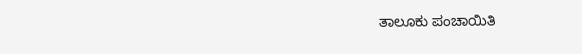ತಾಲೂಕು ಪಂಚಾಯಿತಿ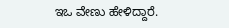ಇಒ ವೇಣು ಹೇಳಿದ್ದಾರೆ.